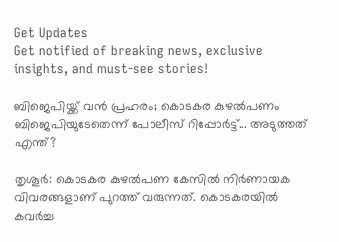Get Updates
Get notified of breaking news, exclusive insights, and must-see stories!

ബിജെപിയ്ക്ക് വന്‍ പ്രഹരം; കൊടകര കുഴല്‍പണം ബിജെപിയുടേതെന്ന് പോലീസ് റിപ്പോര്‍ട്ട്... അടുത്തത് എന്ത്?

തൃശൂര്‍: കൊടകര കുഴല്‍പണ കേസില്‍ നിര്‍ണായക വിവരങ്ങളാണ് പുറത്ത് വരുന്നത്. കൊടകരയില്‍ കവര്‍ച്ച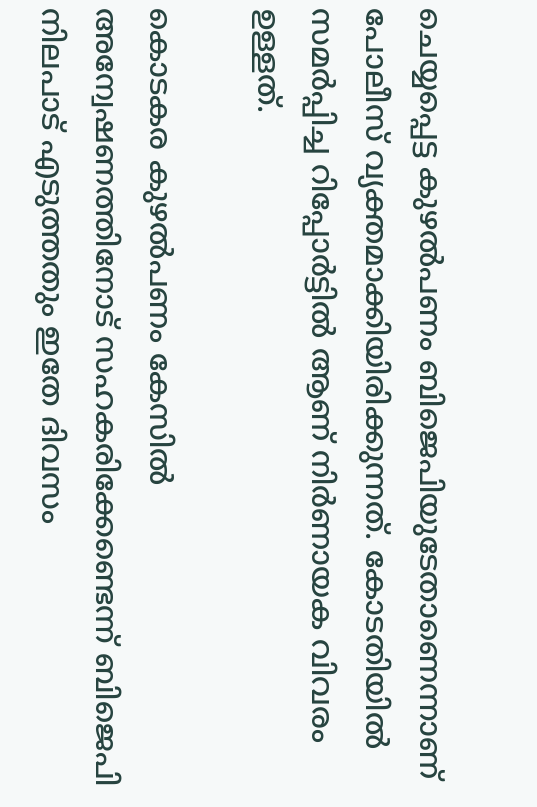ചെയ്യപ്പെട്ട കുഴല്‍പണം ബിജെപിയുടേതാണെന്നാണ് പോലീസ് വ്യക്തമാക്കിയിരിക്കുന്നത്. കോടതിയില്‍ സമര്‍പ്പിച്ച റിപ്പോര്‍ട്ടില്‍ ആണ് നിര്‍ണായക വിവരം ഉള്ളത്.

കൊടകര കുഴല്‍പണം കേസില്‍ അന്വേഷണത്തിനോട് സഹകരിക്കേണ്ടെന്ന് ബിജെപി നിലപാട് എടുത്തതും ഇതേ ദിവസം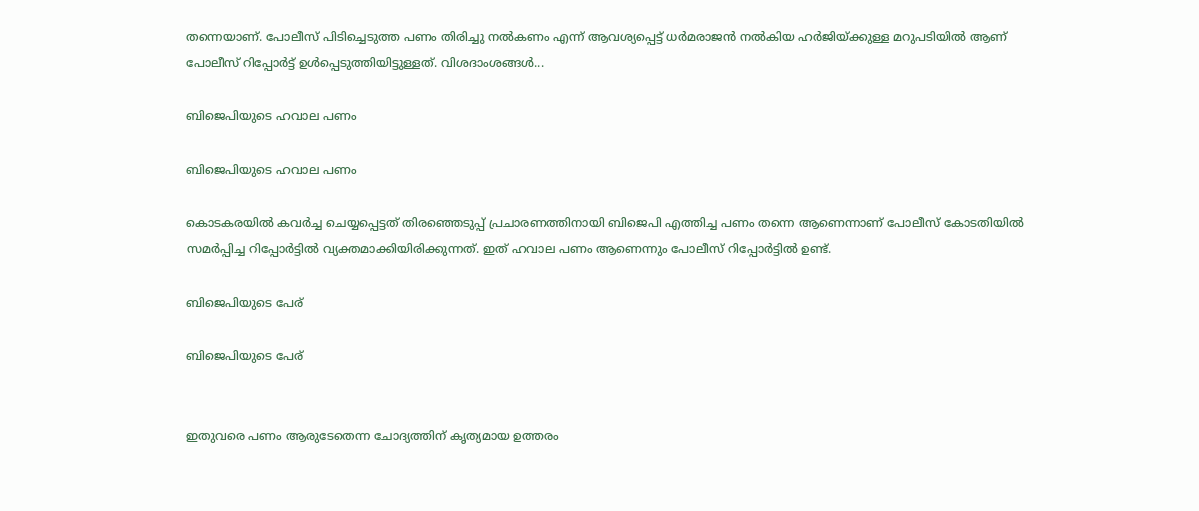തന്നെയാണ്. പോലീസ് പിടിച്ചെടുത്ത പണം തിരിച്ചു നല്‍കണം എന്ന് ആവശ്യപ്പെട്ട് ധര്‍മരാജന്‍ നല്‍കിയ ഹര്‍ജിയ്ക്കുള്ള മറുപടിയില്‍ ആണ് പോലീസ് റിപ്പോര്‍ട്ട് ഉള്‍പ്പെടുത്തിയിട്ടുള്ളത്. വിശദാംശങ്ങള്‍...

ബിജെപിയുടെ ഹവാല പണം

ബിജെപിയുടെ ഹവാല പണം

കൊടകരയില്‍ കവര്‍ച്ച ചെയ്യപ്പെട്ടത് തിരഞ്ഞെടുപ്പ് പ്രചാരണത്തിനായി ബിജെപി എത്തിച്ച പണം തന്നെ ആണെന്നാണ് പോലീസ് കോടതിയില്‍ സമര്‍പ്പിച്ച റിപ്പോര്‍ട്ടില്‍ വ്യക്തമാക്കിയിരിക്കുന്നത്. ഇത് ഹവാല പണം ആണെന്നും പോലീസ് റിപ്പോര്‍ട്ടില്‍ ഉണ്ട്.

ബിജെപിയുടെ പേര്

ബിജെപിയുടെ പേര്


ഇതുവരെ പണം ആരുടേതെന്ന ചോദ്യത്തിന് കൃത്യമായ ഉത്തരം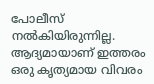പോലീസ് നല്‍കിയിരുന്നില്ല. ആദ്യമായാണ് ഇത്തരം ഒരു കൃത്യമായ വിവരം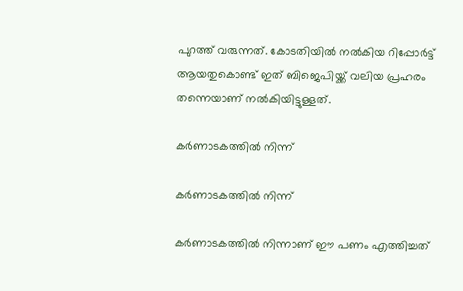പുറത്ത് വരുന്നത്. കോടതിയില്‍ നല്‍കിയ റിപ്പോര്‍ട്ട് ആയതുകൊണ്ട് ഇത് ബിജെപിയ്ക്ക് വലിയ പ്രഹരം തന്നെയാണ് നല്‍കിയിട്ടുള്ളത്.

കര്‍ണാടകത്തില്‍ നിന്ന്

കര്‍ണാടകത്തില്‍ നിന്ന്

കര്‍ണാടകത്തില്‍ നിന്നാണ് ഈ പണം എത്തിച്ചത്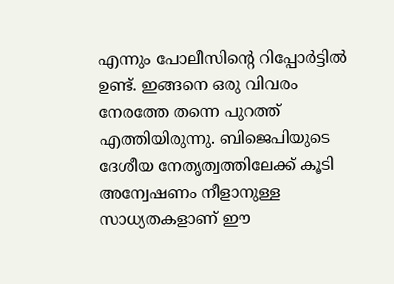എന്നും പോലീസിന്റെ റിപ്പോര്‍ട്ടില്‍ ഉണ്ട്. ഇങ്ങനെ ഒരു വിവരം നേരത്തേ തന്നെ പുറത്ത് എത്തിയിരുന്നു. ബിജെപിയുടെ ദേശീയ നേതൃത്വത്തിലേക്ക് കൂടി അന്വേഷണം നീളാനുള്ള സാധ്യതകളാണ് ഈ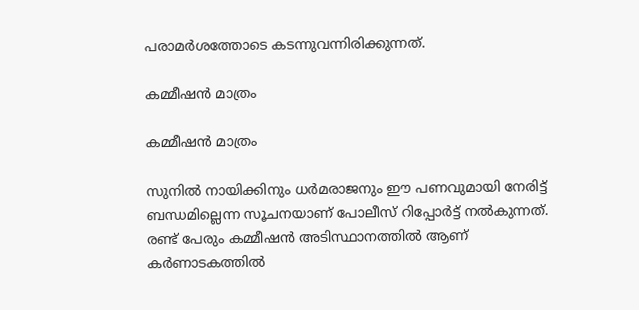പരാമര്‍ശത്തോടെ കടന്നുവന്നിരിക്കുന്നത്.

കമ്മീഷന്‍ മാത്രം

കമ്മീഷന്‍ മാത്രം

സുനില്‍ നായിക്കിനും ധര്‍മരാജനും ഈ പണവുമായി നേരിട്ട് ബന്ധമില്ലെന്ന സൂചനയാണ് പോലീസ് റിപ്പോര്‍ട്ട് നല്‍കുന്നത്. രണ്ട് പേരും കമ്മീഷന്‍ അടിസ്ഥാനത്തില്‍ ആണ് കര്‍ണാടകത്തില്‍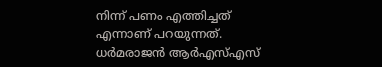നിന്ന് പണം എത്തിച്ചത് എന്നാണ് പറയുന്നത്. ധര്‍മരാജന്‍ ആര്‍എസ്എസ്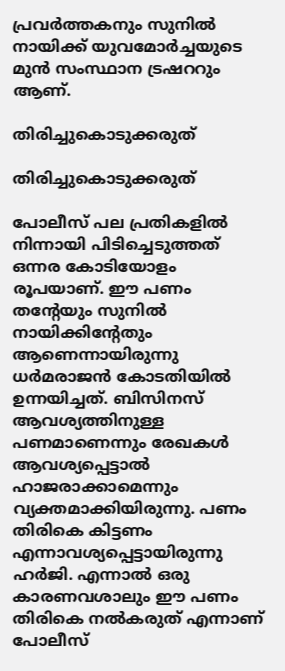പ്രവര്‍ത്തകനും സുനില്‍ നായിക്ക് യുവമോര്‍ച്ചയുടെ മുന്‍ സംസ്ഥാന ട്രഷററും ആണ്.

തിരിച്ചുകൊടുക്കരുത്

തിരിച്ചുകൊടുക്കരുത്

പോലീസ് പല പ്രതികളില്‍ നിന്നായി പിടിച്ചെടുത്തത് ഒന്നര കോടിയോളം രൂപയാണ്. ഈ പണം തന്റേയും സുനില്‍ നായിക്കിന്റേതും ആണെന്നായിരുന്നു ധര്‍മരാജന്‍ കോടതിയില്‍ ഉന്നയിച്ചത്. ബിസിനസ് ആവശ്യത്തിനുള്ള പണമാണെന്നും രേഖകള്‍ ആവശ്യപ്പെട്ടാല്‍ ഹാജരാക്കാമെന്നും വ്യക്തമാക്കിയിരുന്നു. പണം തിരികെ കിട്ടണം എന്നാവശ്യപ്പെട്ടായിരുന്നു ഹര്‍ജി. എന്നാല്‍ ഒരു കാരണവശാലും ഈ പണം തിരികെ നല്‍കരുത് എന്നാണ് പോലീസ്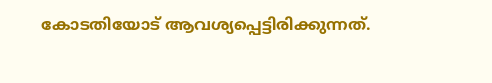കോടതിയോട് ആവശ്യപ്പെട്ടിരിക്കുന്നത്.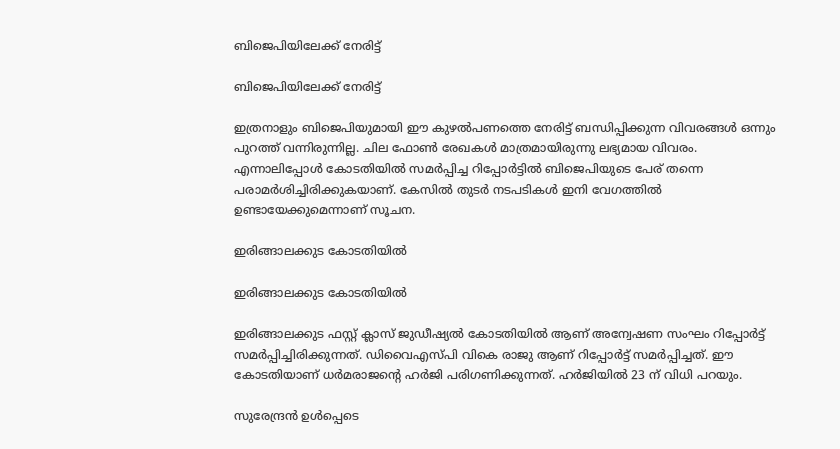ബിജെപിയിലേക്ക് നേരിട്ട്

ബിജെപിയിലേക്ക് നേരിട്ട്

ഇത്രനാളും ബിജെപിയുമായി ഈ കുഴല്‍പണത്തെ നേരിട്ട് ബന്ധിപ്പിക്കുന്ന വിവരങ്ങള്‍ ഒന്നും പുറത്ത് വന്നിരുന്നില്ല. ചില ഫോണ്‍ രേഖകള്‍ മാത്രമായിരുന്നു ലഭ്യമായ വിവരം. എന്നാലിപ്പോള്‍ കോടതിയില്‍ സമര്‍പ്പിച്ച റിപ്പോര്‍ട്ടില്‍ ബിജെപിയുടെ പേര് തന്നെ പരാമര്‍ശിച്ചിരിക്കുകയാണ്. കേസില്‍ തുടര്‍ നടപടികള്‍ ഇനി വേഗത്തില്‍ ഉണ്ടായേക്കുമെന്നാണ് സൂചന.

ഇരിങ്ങാലക്കുട കോടതിയിൽ

ഇരിങ്ങാലക്കുട കോടതിയിൽ

ഇരിങ്ങാലക്കുട ഫസ്റ്റ് ക്ലാസ് ജുഡീഷ്യൽ കോടതിയിൽ ആണ് അന്വേഷണ സംഘം റിപ്പോർട്ട് സമർപ്പിച്ചിരിക്കുന്നത്. ഡിവൈഎസ്പി വികെ രാജു ആണ് റിപ്പോർട്ട് സമർപ്പിച്ചത്. ഈ കോടതിയാണ് ധർമരാജന്റെ ഹർജി പരിഗണിക്കുന്നത്. ഹർജിയിൽ 23 ന് വിധി പറയും.

സുരേന്ദ്രന്‍ ഉള്‍പ്പെടെ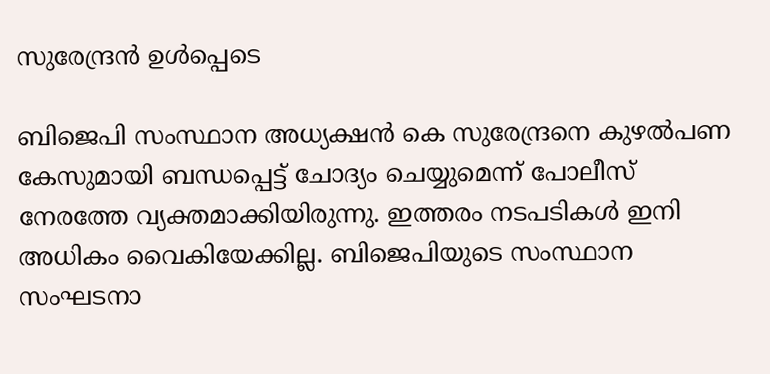സുരേന്ദ്രന്‍ ഉള്‍പ്പെടെ

ബിജെപി സംസ്ഥാന അധ്യക്ഷന്‍ കെ സുരേന്ദ്രനെ കുഴല്‍പണ കേസുമായി ബന്ധപ്പെട്ട് ചോദ്യം ചെയ്യുമെന്ന് പോലീസ് നേരത്തേ വ്യക്തമാക്കിയിരുന്നു. ഇത്തരം നടപടികള്‍ ഇനി അധികം വൈകിയേക്കില്ല. ബിജെപിയുടെ സംസ്ഥാന സംഘടനാ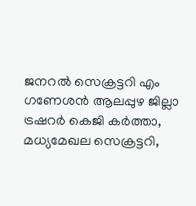ജനറല്‍ സെക്രട്ടറി എം ഗണേശന്‍ ആലപ്പുഴ ജില്ലാ ട്രഷറര്‍ കെജി കര്‍ത്താ, മധ്യമേഖല സെക്രട്ടറി,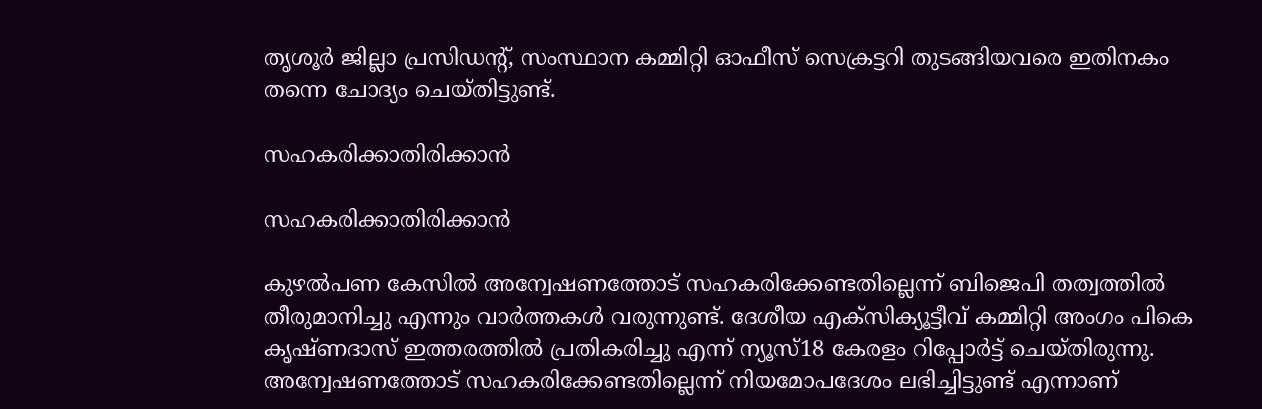തൃശൂര്‍ ജില്ലാ പ്രസിഡന്റ്, സംസ്ഥാന കമ്മിറ്റി ഓഫീസ് സെക്രട്ടറി തുടങ്ങിയവരെ ഇതിനകം തന്നെ ചോദ്യം ചെയ്തിട്ടുണ്ട്.

സഹകരിക്കാതിരിക്കാന്‍

സഹകരിക്കാതിരിക്കാന്‍

കുഴല്‍പണ കേസില്‍ അന്വേഷണത്തോട് സഹകരിക്കേണ്ടതില്ലെന്ന് ബിജെപി തത്വത്തില്‍ തീരുമാനിച്ചു എന്നും വാര്‍ത്തകള്‍ വരുന്നുണ്ട്. ദേശീയ എക്‌സിക്യൂട്ടീവ് കമ്മിറ്റി അംഗം പികെ കൃഷ്ണദാസ് ഇത്തരത്തില്‍ പ്രതികരിച്ചു എന്ന് ന്യൂസ്18 കേരളം റിപ്പോര്‍ട്ട് ചെയ്തിരുന്നു. അന്വേഷണത്തോട് സഹകരിക്കേണ്ടതില്ലെന്ന് നിയമോപദേശം ലഭിച്ചിട്ടുണ്ട് എന്നാണ്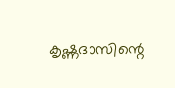കൃഷ്ണദാസിന്റെ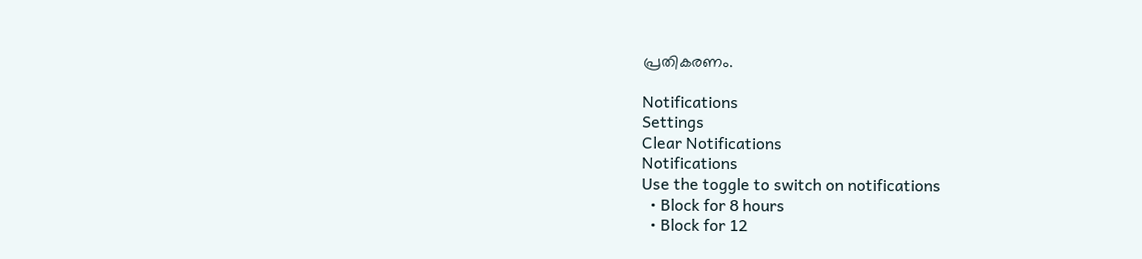പ്രതികരണം.

Notifications
Settings
Clear Notifications
Notifications
Use the toggle to switch on notifications
  • Block for 8 hours
  • Block for 12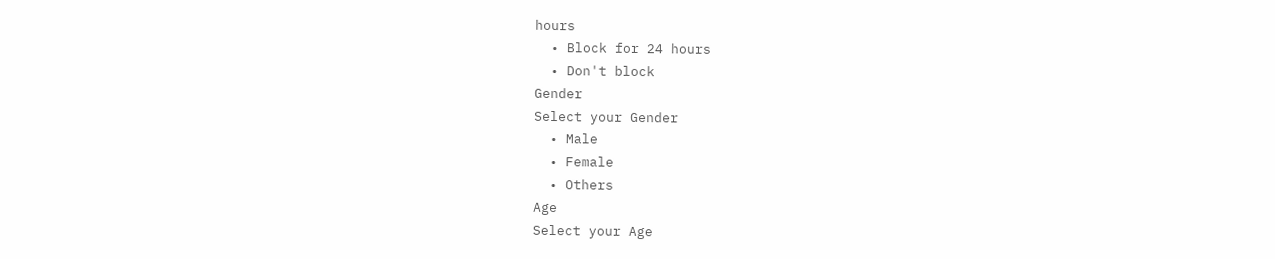hours
  • Block for 24 hours
  • Don't block
Gender
Select your Gender
  • Male
  • Female
  • Others
Age
Select your Age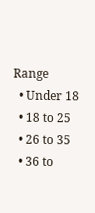Range
  • Under 18
  • 18 to 25
  • 26 to 35
  • 36 to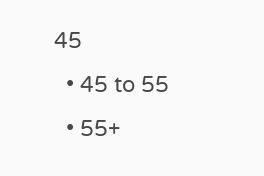45
  • 45 to 55
  • 55+